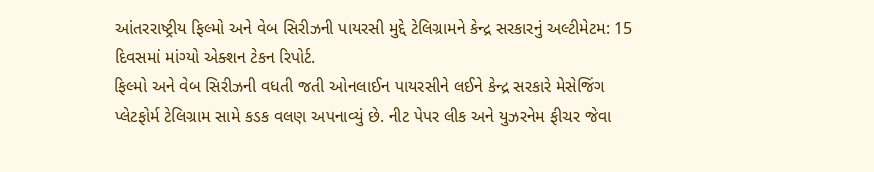આંતરરાષ્ટ્રીય ફિલ્મો અને વેબ સિરીઝની પાયરસી મુદ્દે ટેલિગ્રામને કેન્દ્ર સરકારનું અલ્ટીમેટમ: 15 દિવસમાં માંગ્યો એક્શન ટેકન રિપોર્ટ.
ફિલ્મો અને વેબ સિરીઝની વધતી જતી ઓનલાઈન પાયરસીને લઈને કેન્દ્ર સરકારે મેસેજિંગ પ્લેટફોર્મ ટેલિગ્રામ સામે કડક વલણ અપનાવ્યું છે. નીટ પેપર લીક અને યુઝરનેમ ફીચર જેવા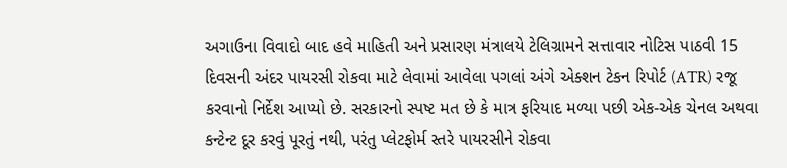અગાઉના વિવાદો બાદ હવે માહિતી અને પ્રસારણ મંત્રાલયે ટેલિગ્રામને સત્તાવાર નોટિસ પાઠવી 15 દિવસની અંદર પાયરસી રોકવા માટે લેવામાં આવેલા પગલાં અંગે એક્શન ટેકન રિપોર્ટ (ATR) રજૂ કરવાનો નિર્દેશ આપ્યો છે. સરકારનો સ્પષ્ટ મત છે કે માત્ર ફરિયાદ મળ્યા પછી એક-એક ચેનલ અથવા કન્ટેન્ટ દૂર કરવું પૂરતું નથી, પરંતુ પ્લેટફોર્મ સ્તરે પાયરસીને રોકવા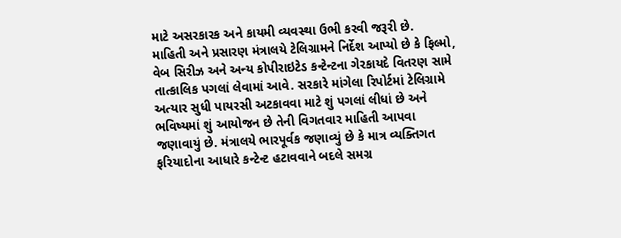માટે અસરકારક અને કાયમી વ્યવસ્થા ઉભી કરવી જરૂરી છે.
માહિતી અને પ્રસારણ મંત્રાલયે ટેલિગ્રામને નિર્દેશ આપ્યો છે કે ફિલ્મો, વેબ સિરીઝ અને અન્ય કોપીરાઇટેડ કન્ટેન્ટના ગેરકાયદે વિતરણ સામે તાત્કાલિક પગલાં લેવામાં આવે. સરકારે માંગેલા રિપોર્ટમાં ટેલિગ્રામે અત્યાર સુધી પાયરસી અટકાવવા માટે શું પગલાં લીધાં છે અને ભવિષ્યમાં શું આયોજન છે તેની વિગતવાર માહિતી આપવા જણાવાયું છે. મંત્રાલયે ભારપૂર્વક જણાવ્યું છે કે માત્ર વ્યક્તિગત ફરિયાદોના આધારે કન્ટેન્ટ હટાવવાને બદલે સમગ્ર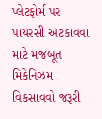પ્લેટફોર્મ પર પાયરસી અટકાવવા માટે મજબૂત મિકેનિઝમ વિકસાવવો જરૂરી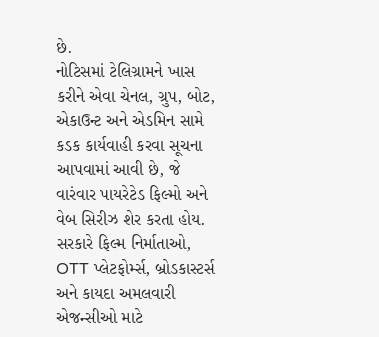છે.
નોટિસમાં ટેલિગ્રામને ખાસ કરીને એવા ચેનલ, ગ્રુપ, બોટ, એકાઉન્ટ અને એડમિન સામે કડક કાર્યવાહી કરવા સૂચના આપવામાં આવી છે, જે વારંવાર પાયરેટેડ ફિલ્મો અને વેબ સિરીઝ શેર કરતા હોય. સરકારે ફિલ્મ નિર્માતાઓ, OTT પ્લેટફોર્મ્સ, બ્રોડકાસ્ટર્સ અને કાયદા અમલવારી એજન્સીઓ માટે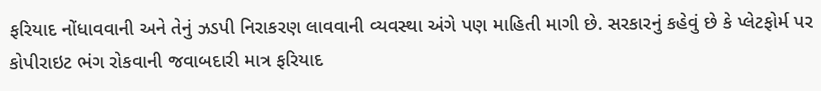ફરિયાદ નોંધાવવાની અને તેનું ઝડપી નિરાકરણ લાવવાની વ્યવસ્થા અંગે પણ માહિતી માગી છે. સરકારનું કહેવું છે કે પ્લેટફોર્મ પર કોપીરાઇટ ભંગ રોકવાની જવાબદારી માત્ર ફરિયાદ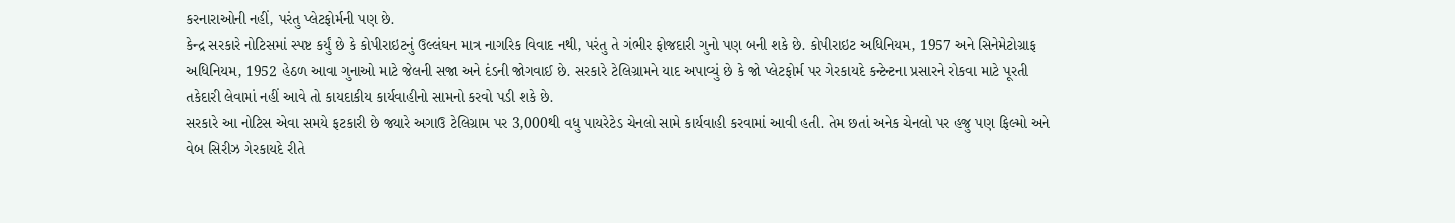કરનારાઓની નહીં, પરંતુ પ્લેટફોર્મની પણ છે.
કેન્દ્ર સરકારે નોટિસમાં સ્પષ્ટ કર્યું છે કે કોપીરાઇટનું ઉલ્લંઘન માત્ર નાગરિક વિવાદ નથી, પરંતુ તે ગંભીર ફોજદારી ગુનો પણ બની શકે છે. કોપીરાઇટ અધિનિયમ, 1957 અને સિનેમેટોગ્રાફ અધિનિયમ, 1952 હેઠળ આવા ગુનાઓ માટે જેલની સજા અને દંડની જોગવાઈ છે. સરકારે ટેલિગ્રામને યાદ અપાવ્યું છે કે જો પ્લેટફોર્મ પર ગેરકાયદે કન્ટેન્ટના પ્રસારને રોકવા માટે પૂરતી તકેદારી લેવામાં નહીં આવે તો કાયદાકીય કાર્યવાહીનો સામનો કરવો પડી શકે છે.
સરકારે આ નોટિસ એવા સમયે ફટકારી છે જ્યારે અગાઉ ટેલિગ્રામ પર 3,000થી વધુ પાયરેટેડ ચેનલો સામે કાર્યવાહી કરવામાં આવી હતી. તેમ છતાં અનેક ચેનલો પર હજુ પણ ફિલ્મો અને વેબ સિરીઝ ગેરકાયદે રીતે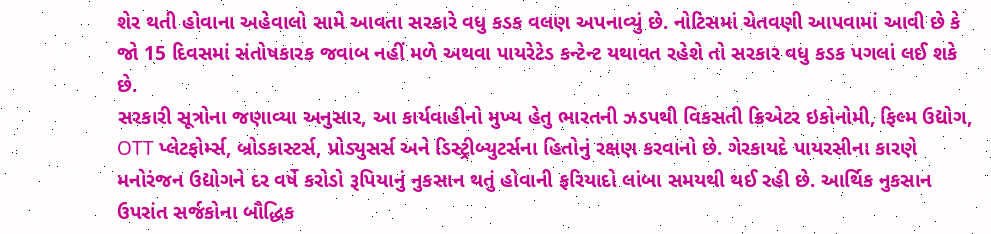શેર થતી હોવાના અહેવાલો સામે આવતા સરકારે વધુ કડક વલણ અપનાવ્યું છે. નોટિસમાં ચેતવણી આપવામાં આવી છે કે જો 15 દિવસમાં સંતોષકારક જવાબ નહીં મળે અથવા પાયરેટેડ કન્ટેન્ટ યથાવત રહેશે તો સરકાર વધુ કડક પગલાં લઈ શકે છે.
સરકારી સૂત્રોના જણાવ્યા અનુસાર, આ કાર્યવાહીનો મુખ્ય હેતુ ભારતની ઝડપથી વિકસતી ક્રિએટર ઇકોનોમી, ફિલ્મ ઉદ્યોગ, OTT પ્લેટફોર્મ્સ, બ્રોડકાસ્ટર્સ, પ્રોડ્યુસર્સ અને ડિસ્ટ્રીબ્યુટર્સના હિતોનું રક્ષણ કરવાનો છે. ગેરકાયદે પાયરસીના કારણે મનોરંજન ઉદ્યોગને દર વર્ષે કરોડો રૂપિયાનું નુકસાન થતું હોવાની ફરિયાદો લાંબા સમયથી થઈ રહી છે. આર્થિક નુકસાન ઉપરાંત સર્જકોના બૌદ્ધિક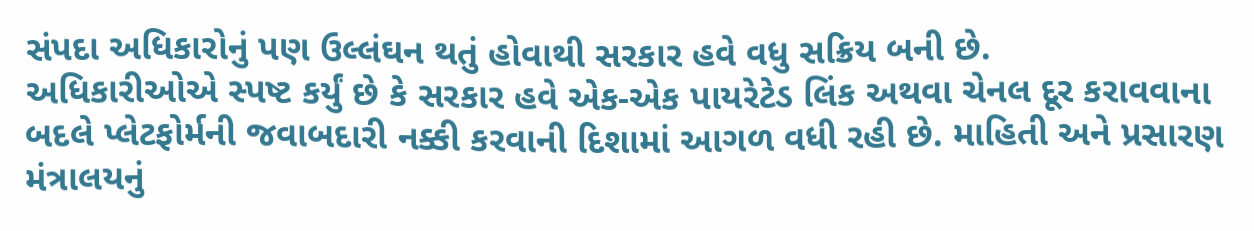સંપદા અધિકારોનું પણ ઉલ્લંઘન થતું હોવાથી સરકાર હવે વધુ સક્રિય બની છે.
અધિકારીઓએ સ્પષ્ટ કર્યું છે કે સરકાર હવે એક-એક પાયરેટેડ લિંક અથવા ચેનલ દૂર કરાવવાના બદલે પ્લેટફોર્મની જવાબદારી નક્કી કરવાની દિશામાં આગળ વધી રહી છે. માહિતી અને પ્રસારણ મંત્રાલયનું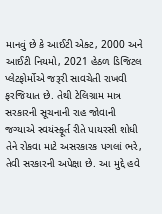માનવું છે કે આઈટી એક્ટ, 2000 અને આઈટી નિયમો, 2021 હેઠળ ડિજિટલ પ્લેટફોર્મોએ જરૂરી સાવચેતી રાખવી ફરજિયાત છે. તેથી ટેલિગ્રામ માત્ર સરકારની સૂચનાની રાહ જોવાની જગ્યાએ સ્વયંસ્ફૂર્ત રીતે પાયરસી શોધી તેને રોકવા માટે અસરકારક પગલાં ભરે, તેવી સરકારની અપેક્ષા છે. આ મુદ્દે હવે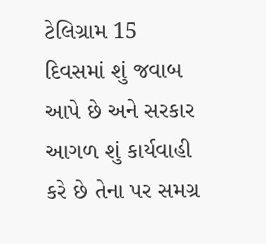ટેલિગ્રામ 15 દિવસમાં શું જવાબ આપે છે અને સરકાર આગળ શું કાર્યવાહી કરે છે તેના પર સમગ્ર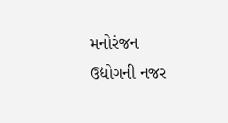મનોરંજન ઉદ્યોગની નજર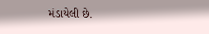મંડાયેલી છે.